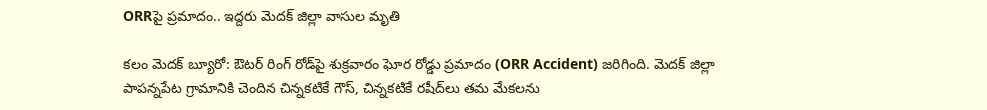ORRపై ప్రమాదం.. ఇద్దరు మెదక్ జిల్లా వాసుల మృతి

కలం మెదక్ బ్యూరో: ఔటర్ రింగ్ రోడ్‌పై శుక్రవారం ఘోర రోడ్డు ప్రమాదం (ORR Accident) జరిగింది. మెదక్ జిల్లా పాపన్నపేట గ్రామానికి చెందిన చిన్నకటికే గౌస్, చిన్నకటికే రషీద్‌లు తమ మేకలను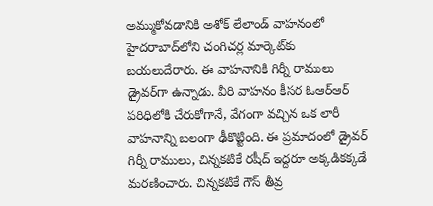అమ్ముకోవడానికి అశోక్ లేలాండ్ వాహనంలో హైదరాబాద్‌లోని చంగిచర్ల మార్కెట్‌కు బయలుదేరారు. ఈ వాహనానికి గిర్నీ రాములు డ్రైవర్‌గా ఉన్నాడు. వీరి వాహనం కీసర ఓఆర్ఆర్ పరిధిలోకి చేరుకోగానే, వేగంగా వచ్చిన ఒక లారీ వాహనాన్ని బలంగా ఢీకొట్టింది. ఈ ప్రమాదంలో డ్రైవర్ గిర్నీ రాములు, చిన్నకటికే రషీద్ ఇద్దరూ అక్కడికక్కడే మరణించారు. చిన్నకటికే గౌస్ తీవ్ర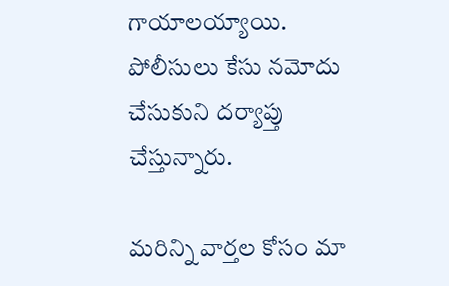గాయాలయ్యాయి. పోలీసులు కేసు నమోదు చేసుకుని దర్యాప్తు చేస్తున్నారు.

మ‌రిన్ని వార్త‌ల కోసం మా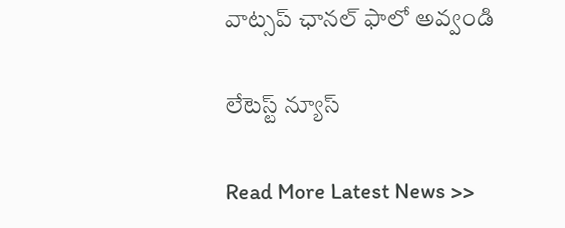వాట్స‌ప్ ఛాన‌ల్ ఫాలో అవ్వండి

లేటెస్ట్ న్యూస్‌

Read More Latest News >>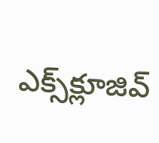ఎక్స్‌క్లూజివ్‌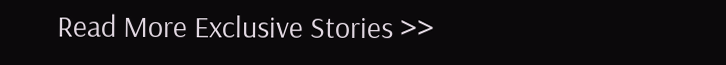Read More Exclusive Stories >>